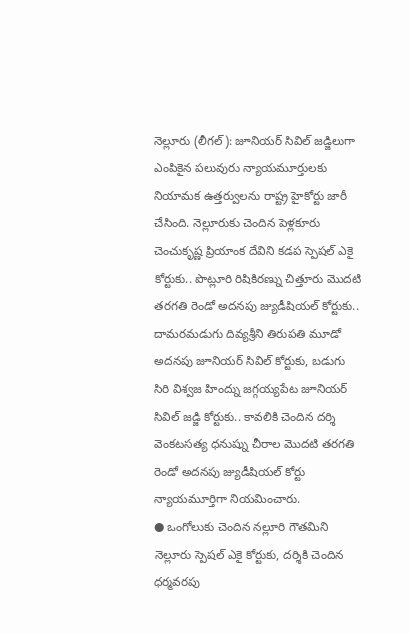నెల్లూరు (లీగల్): జూనియర్ సివిల్ జడ్జిలుగా ఎంపికైన పలువురు న్యాయమూర్తులకు నియామక ఉత్తర్వులను రాష్ట్ర హైకోర్టు జారీ చేసింది. నెల్లూరుకు చెందిన పెళ్లకూరు చెంచుకృష్ణ ప్రియాంక దేవిని కడప స్పెషల్ ఎకై కోర్టుకు.. పొట్లూరి రిషికిరణ్ను చిత్తూరు మొదటి తరగతి రెండో అదనపు జ్యుడీషియల్ కోర్టుకు.. దామరమడుగు దివ్యశ్రీని తిరుపతి మూడో అదనపు జూనియర్ సివిల్ కోర్టుకు, బడుగు సిరి విశ్వజ హింద్ను జగ్గయ్యపేట జూనియర్ సివిల్ జడ్జి కోర్టుకు.. కావలికి చెందిన దర్శి వెంకటసత్య ధనుష్ను చీరాల మొదటి తరగతి రెండో అదనపు జ్యుడీషియల్ కోర్టు న్యాయమూర్తిగా నియమించారు.
● ఒంగోలుకు చెందిన నల్లూరి గౌతమిని నెల్లూరు స్పెషల్ ఎకై కోర్టుకు, దర్శికి చెందిన ధర్మవరపు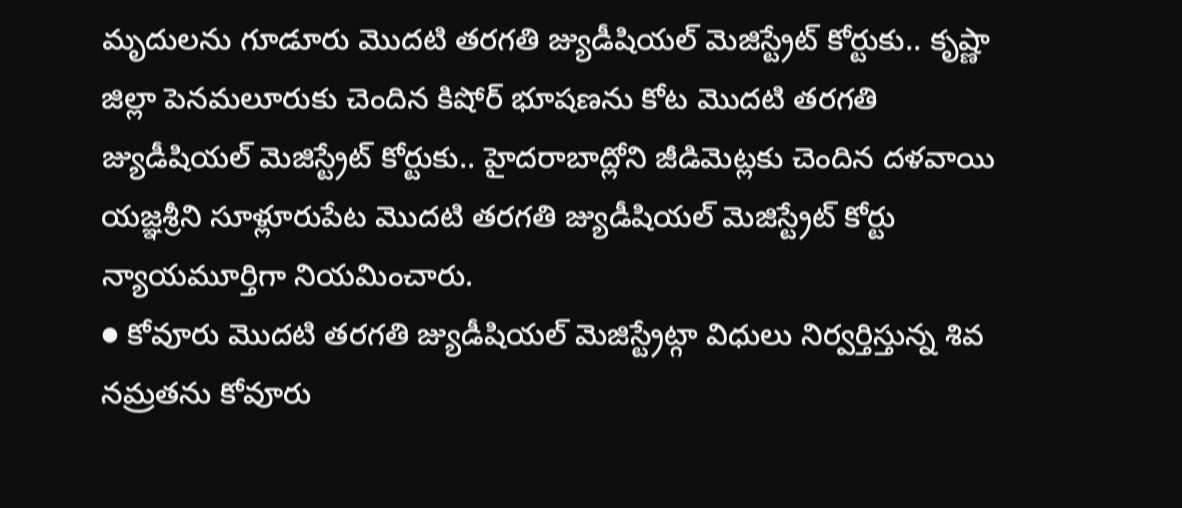మృదులను గూడూరు మొదటి తరగతి జ్యుడీషియల్ మెజిస్ట్రేట్ కోర్టుకు.. కృష్ణా జిల్లా పెనమలూరుకు చెందిన కిషోర్ భూషణను కోట మొదటి తరగతి జ్యుడీషియల్ మెజిస్ట్రేట్ కోర్టుకు.. హైదరాబాద్లోని జీడిమెట్లకు చెందిన దళవాయి యజ్ఞశ్రీని సూళ్లూరుపేట మొదటి తరగతి జ్యుడీషియల్ మెజిస్ట్రేట్ కోర్టు న్యాయమూర్తిగా నియమించారు.
● కోవూరు మొదటి తరగతి జ్యుడీషియల్ మెజిస్ట్రేట్గా విధులు నిర్వర్తిస్తున్న శివ నమ్రతను కోవూరు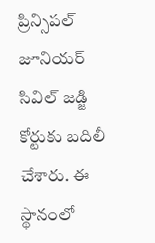ప్రిన్సిపల్ జూనియర్ సివిల్ జడ్జి కోర్టుకు బదిలీ చేశారు. ఈ స్థానంలో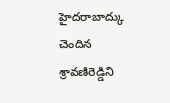హైదరాబాద్కు చెందిన శ్రావణిరెడ్డిని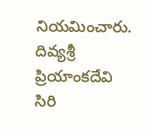నియమించారు.
దివ్యశ్రీ
ప్రియాంకదేవి
సిరి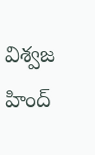విశ్వజ హింద్